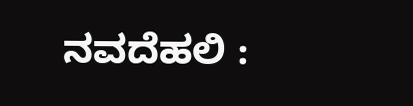ನವದೆಹಲಿ :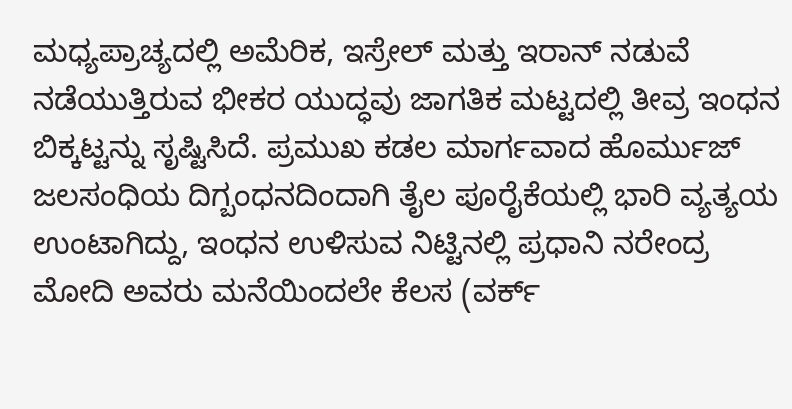ಮಧ್ಯಪ್ರಾಚ್ಯದಲ್ಲಿ ಅಮೆರಿಕ, ಇಸ್ರೇಲ್ ಮತ್ತು ಇರಾನ್ ನಡುವೆ ನಡೆಯುತ್ತಿರುವ ಭೀಕರ ಯುದ್ಧವು ಜಾಗತಿಕ ಮಟ್ಟದಲ್ಲಿ ತೀವ್ರ ಇಂಧನ ಬಿಕ್ಕಟ್ಟನ್ನು ಸೃಷ್ಟಿಸಿದೆ. ಪ್ರಮುಖ ಕಡಲ ಮಾರ್ಗವಾದ ಹೊರ್ಮುಜ್ ಜಲಸಂಧಿಯ ದಿಗ್ಬಂಧನದಿಂದಾಗಿ ತೈಲ ಪೂರೈಕೆಯಲ್ಲಿ ಭಾರಿ ವ್ಯತ್ಯಯ ಉಂಟಾಗಿದ್ದು, ಇಂಧನ ಉಳಿಸುವ ನಿಟ್ಟಿನಲ್ಲಿ ಪ್ರಧಾನಿ ನರೇಂದ್ರ ಮೋದಿ ಅವರು ಮನೆಯಿಂದಲೇ ಕೆಲಸ (ವರ್ಕ್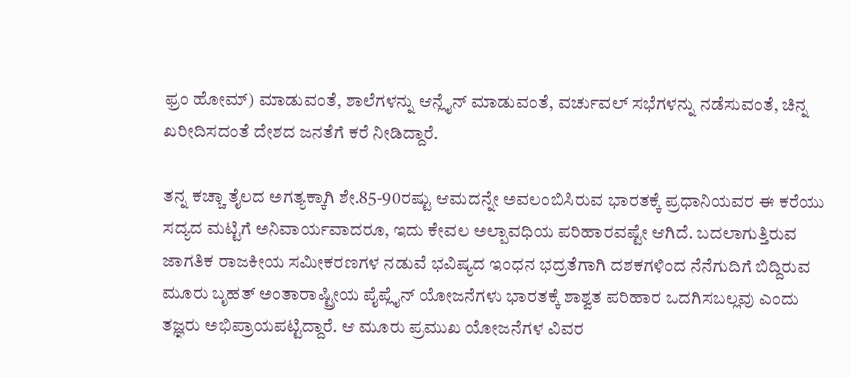ಫ್ರಂ ಹೋಮ್) ಮಾಡುವಂತೆ, ಶಾಲೆಗಳನ್ನು ಆನ್ಲೈನ್ ಮಾಡುವಂತೆ, ವರ್ಚುವಲ್ ಸಭೆಗಳನ್ನು ನಡೆಸುವಂತೆ, ಚಿನ್ನ ಖರೀದಿಸದಂತೆ ದೇಶದ ಜನತೆಗೆ ಕರೆ ನೀಡಿದ್ದಾರೆ.

ತನ್ನ ಕಚ್ಚಾ ತೈಲದ ಅಗತ್ಯಕ್ಕಾಗಿ ಶೇ.85-90ರಷ್ಟು ಆಮದನ್ನೇ ಅವಲಂಬಿಸಿರುವ ಭಾರತಕ್ಕೆ ಪ್ರಧಾನಿಯವರ ಈ ಕರೆಯು ಸದ್ಯದ ಮಟ್ಟಿಗೆ ಅನಿವಾರ್ಯವಾದರೂ, ಇದು ಕೇವಲ ಅಲ್ಪಾವಧಿಯ ಪರಿಹಾರವಷ್ಟೇ ಆಗಿದೆ. ಬದಲಾಗುತ್ತಿರುವ ಜಾಗತಿಕ ರಾಜಕೀಯ ಸಮೀಕರಣಗಳ ನಡುವೆ ಭವಿಷ್ಯದ ಇಂಧನ ಭದ್ರತೆಗಾಗಿ ದಶಕಗಳಿಂದ ನೆನೆಗುದಿಗೆ ಬಿದ್ದಿರುವ ಮೂರು ಬೃಹತ್ ಅಂತಾರಾಷ್ಟ್ರೀಯ ಪೈಪ್ಲೈನ್ ಯೋಜನೆಗಳು ಭಾರತಕ್ಕೆ ಶಾಶ್ವತ ಪರಿಹಾರ ಒದಗಿಸಬಲ್ಲವು ಎಂದು ತಜ್ಞರು ಅಭಿಪ್ರಾಯಪಟ್ಟಿದ್ದಾರೆ. ಆ ಮೂರು ಪ್ರಮುಖ ಯೋಜನೆಗಳ ವಿವರ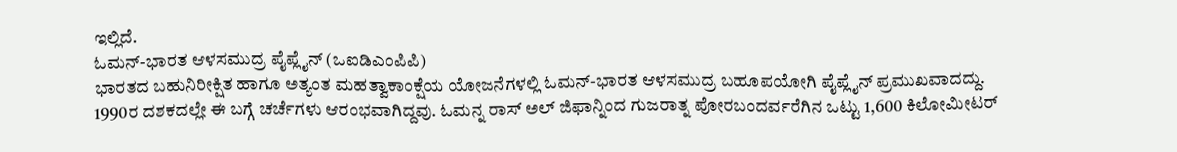ಇಲ್ಲಿದೆ.
ಓಮನ್-ಭಾರತ ಆಳಸಮುದ್ರ ಪೈಪ್ಲೈನ್ (ಒಐಡಿಎಂಪಿಪಿ)
ಭಾರತದ ಬಹುನಿರೀಕ್ಷಿತ ಹಾಗೂ ಅತ್ಯಂತ ಮಹತ್ವಾಕಾಂಕ್ಷೆಯ ಯೋಜನೆಗಳಲ್ಲಿ ಓಮನ್-ಭಾರತ ಆಳಸಮುದ್ರ ಬಹೂಪಯೋಗಿ ಪೈಪ್ಲೈನ್ ಪ್ರಮುಖವಾದದ್ದು. 1990ರ ದಶಕದಲ್ಲೇ ಈ ಬಗ್ಗೆ ಚರ್ಚೆಗಳು ಆರಂಭವಾಗಿದ್ದವು. ಓಮನ್ನ ರಾಸ್ ಅಲ್ ಜಿಫಾನ್ನಿಂದ ಗುಜರಾತ್ನ ಪೋರಬಂದರ್ವರೆಗಿನ ಒಟ್ಟು 1,600 ಕಿಲೋಮೀಟರ್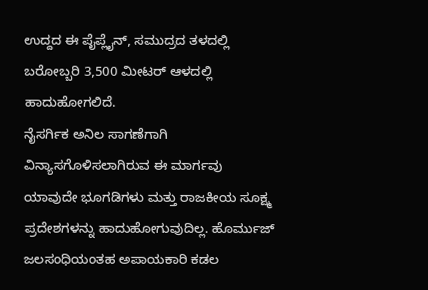ಉದ್ದದ ಈ ಪೈಪ್ಲೈನ್, ಸಮುದ್ರದ ತಳದಲ್ಲಿ ಬರೋಬ್ಬರಿ 3,500 ಮೀಟರ್ ಆಳದಲ್ಲಿ ಹಾದುಹೋಗಲಿದೆ.
ನೈಸರ್ಗಿಕ ಅನಿಲ ಸಾಗಣೆಗಾಗಿ ವಿನ್ಯಾಸಗೊಳಿಸಲಾಗಿರುವ ಈ ಮಾರ್ಗವು ಯಾವುದೇ ಭೂಗಡಿಗಳು ಮತ್ತು ರಾಜಕೀಯ ಸೂಕ್ಷ್ಮ ಪ್ರದೇಶಗಳನ್ನು ಹಾದುಹೋಗುವುದಿಲ್ಲ. ಹೊರ್ಮುಜ್ ಜಲಸಂಧಿಯಂತಹ ಅಪಾಯಕಾರಿ ಕಡಲ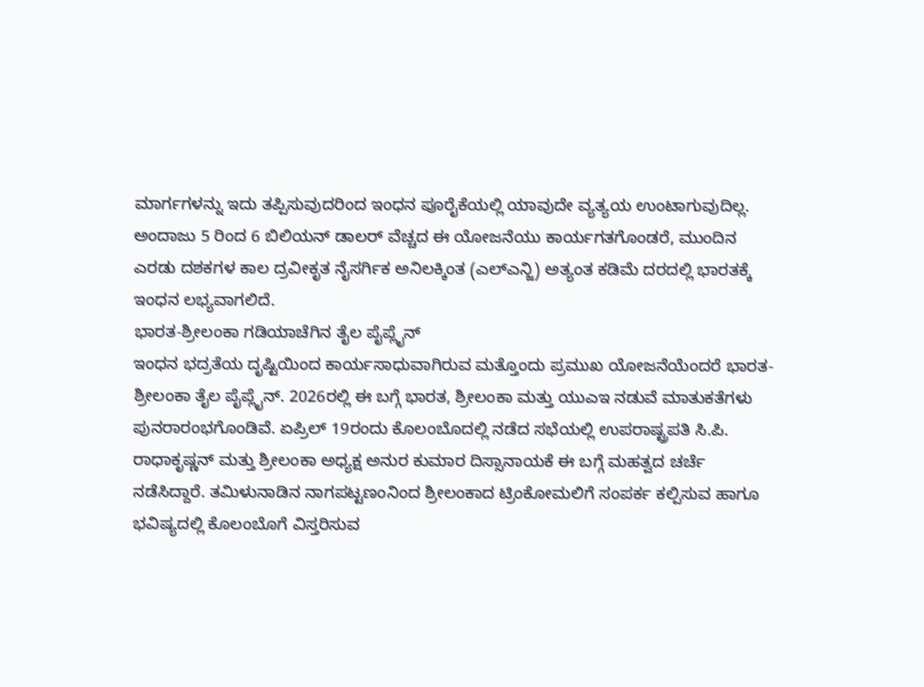ಮಾರ್ಗಗಳನ್ನು ಇದು ತಪ್ಪಿಸುವುದರಿಂದ ಇಂಧನ ಪೂರೈಕೆಯಲ್ಲಿ ಯಾವುದೇ ವ್ಯತ್ಯಯ ಉಂಟಾಗುವುದಿಲ್ಲ. ಅಂದಾಜು 5 ರಿಂದ 6 ಬಿಲಿಯನ್ ಡಾಲರ್ ವೆಚ್ಚದ ಈ ಯೋಜನೆಯು ಕಾರ್ಯಗತಗೊಂಡರೆ, ಮುಂದಿನ ಎರಡು ದಶಕಗಳ ಕಾಲ ದ್ರವೀಕೃತ ನೈಸರ್ಗಿಕ ಅನಿಲಕ್ಕಿಂತ (ಎಲ್ಎನ್ಜಿ) ಅತ್ಯಂತ ಕಡಿಮೆ ದರದಲ್ಲಿ ಭಾರತಕ್ಕೆ ಇಂಧನ ಲಭ್ಯವಾಗಲಿದೆ.
ಭಾರತ-ಶ್ರೀಲಂಕಾ ಗಡಿಯಾಚೆಗಿನ ತೈಲ ಪೈಪ್ಲೈನ್
ಇಂಧನ ಭದ್ರತೆಯ ದೃಷ್ಟಿಯಿಂದ ಕಾರ್ಯಸಾಧುವಾಗಿರುವ ಮತ್ತೊಂದು ಪ್ರಮುಖ ಯೋಜನೆಯೆಂದರೆ ಭಾರತ-ಶ್ರೀಲಂಕಾ ತೈಲ ಪೈಪ್ಲೈನ್. 2026ರಲ್ಲಿ ಈ ಬಗ್ಗೆ ಭಾರತ, ಶ್ರೀಲಂಕಾ ಮತ್ತು ಯುಎಇ ನಡುವೆ ಮಾತುಕತೆಗಳು ಪುನರಾರಂಭಗೊಂಡಿವೆ. ಏಪ್ರಿಲ್ 19ರಂದು ಕೊಲಂಬೊದಲ್ಲಿ ನಡೆದ ಸಭೆಯಲ್ಲಿ ಉಪರಾಷ್ಟ್ರಪತಿ ಸಿ.ಪಿ. ರಾಧಾಕೃಷ್ಣನ್ ಮತ್ತು ಶ್ರೀಲಂಕಾ ಅಧ್ಯಕ್ಷ ಅನುರ ಕುಮಾರ ದಿಸ್ಸಾನಾಯಕೆ ಈ ಬಗ್ಗೆ ಮಹತ್ವದ ಚರ್ಚೆ ನಡೆಸಿದ್ದಾರೆ. ತಮಿಳುನಾಡಿನ ನಾಗಪಟ್ಟಣಂನಿಂದ ಶ್ರೀಲಂಕಾದ ಟ್ರಿಂಕೋಮಲಿಗೆ ಸಂಪರ್ಕ ಕಲ್ಪಿಸುವ ಹಾಗೂ ಭವಿಷ್ಯದಲ್ಲಿ ಕೊಲಂಬೊಗೆ ವಿಸ್ತರಿಸುವ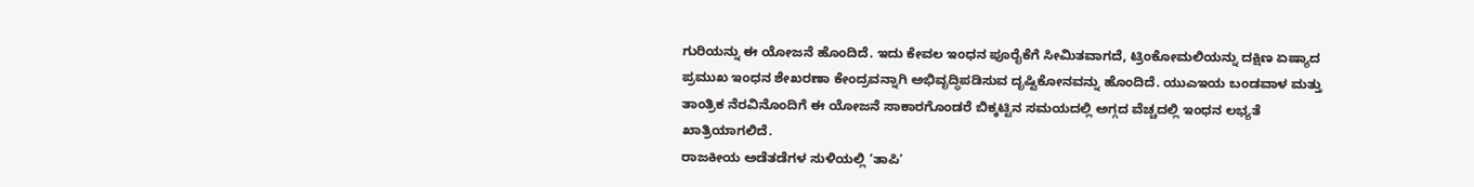ಗುರಿಯನ್ನು ಈ ಯೋಜನೆ ಹೊಂದಿದೆ. ಇದು ಕೇವಲ ಇಂಧನ ಪೂರೈಕೆಗೆ ಸೀಮಿತವಾಗದೆ, ಟ್ರಿಂಕೋಮಲಿಯನ್ನು ದಕ್ಷಿಣ ಏಷ್ಯಾದ ಪ್ರಮುಖ ಇಂಧನ ಶೇಖರಣಾ ಕೇಂದ್ರವನ್ನಾಗಿ ಅಭಿವೃದ್ಧಿಪಡಿಸುವ ದೃಷ್ಟಿಕೋನವನ್ನು ಹೊಂದಿದೆ. ಯುಎಇಯ ಬಂಡವಾಳ ಮತ್ತು ತಾಂತ್ರಿಕ ನೆರವಿನೊಂದಿಗೆ ಈ ಯೋಜನೆ ಸಾಕಾರಗೊಂಡರೆ ಬಿಕ್ಕಟ್ಟಿನ ಸಮಯದಲ್ಲಿ ಅಗ್ಗದ ವೆಚ್ಚದಲ್ಲಿ ಇಂಧನ ಲಭ್ಯತೆ ಖಾತ್ರಿಯಾಗಲಿದೆ.
ರಾಜಕೀಯ ಅಡೆತಡೆಗಳ ಸುಳಿಯಲ್ಲಿ ‘ತಾಪಿ’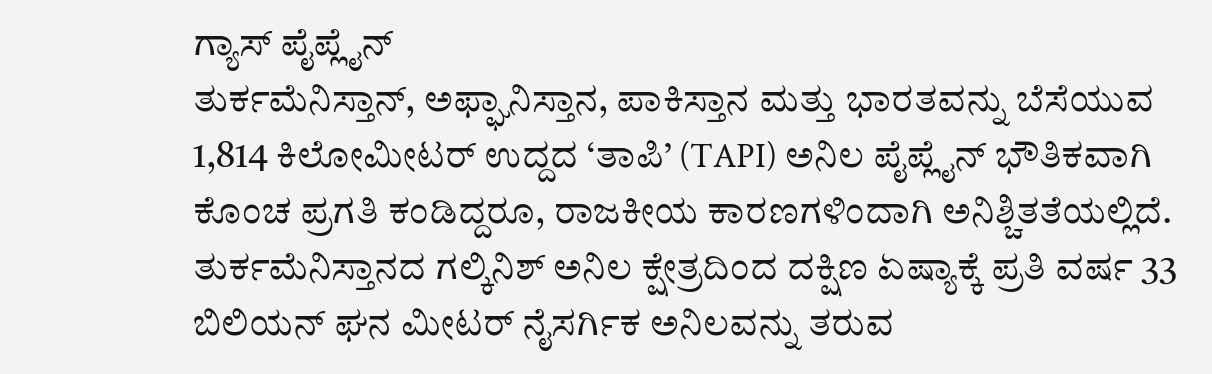ಗ್ಯಾಸ್ ಪೈಪ್ಲೈನ್
ತುರ್ಕಮೆನಿಸ್ತಾನ್, ಅಫ್ಘಾನಿಸ್ತಾನ, ಪಾಕಿಸ್ತಾನ ಮತ್ತು ಭಾರತವನ್ನು ಬೆಸೆಯುವ 1,814 ಕಿಲೋಮೀಟರ್ ಉದ್ದದ ‘ತಾಪಿ’ (TAPI) ಅನಿಲ ಪೈಪ್ಲೈನ್ ಭೌತಿಕವಾಗಿ ಕೊಂಚ ಪ್ರಗತಿ ಕಂಡಿದ್ದರೂ, ರಾಜಕೀಯ ಕಾರಣಗಳಿಂದಾಗಿ ಅನಿಶ್ಚಿತತೆಯಲ್ಲಿದೆ. ತುರ್ಕಮೆನಿಸ್ತಾನದ ಗಲ್ಕಿನಿಶ್ ಅನಿಲ ಕ್ಷೇತ್ರದಿಂದ ದಕ್ಷಿಣ ಏಷ್ಯಾಕ್ಕೆ ಪ್ರತಿ ವರ್ಷ 33 ಬಿಲಿಯನ್ ಘನ ಮೀಟರ್ ನೈಸರ್ಗಿಕ ಅನಿಲವನ್ನು ತರುವ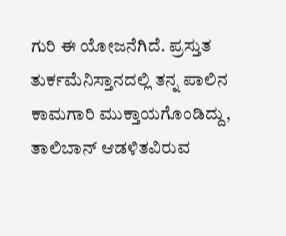ಗುರಿ ಈ ಯೋಜನೆಗಿದೆ. ಪ್ರಸ್ತುತ ತುರ್ಕಮೆನಿಸ್ತಾನದಲ್ಲಿ ತನ್ನ ಪಾಲಿನ ಕಾಮಗಾರಿ ಮುಕ್ತಾಯಗೊಂಡಿದ್ದು, ತಾಲಿಬಾನ್ ಆಡಳಿತವಿರುವ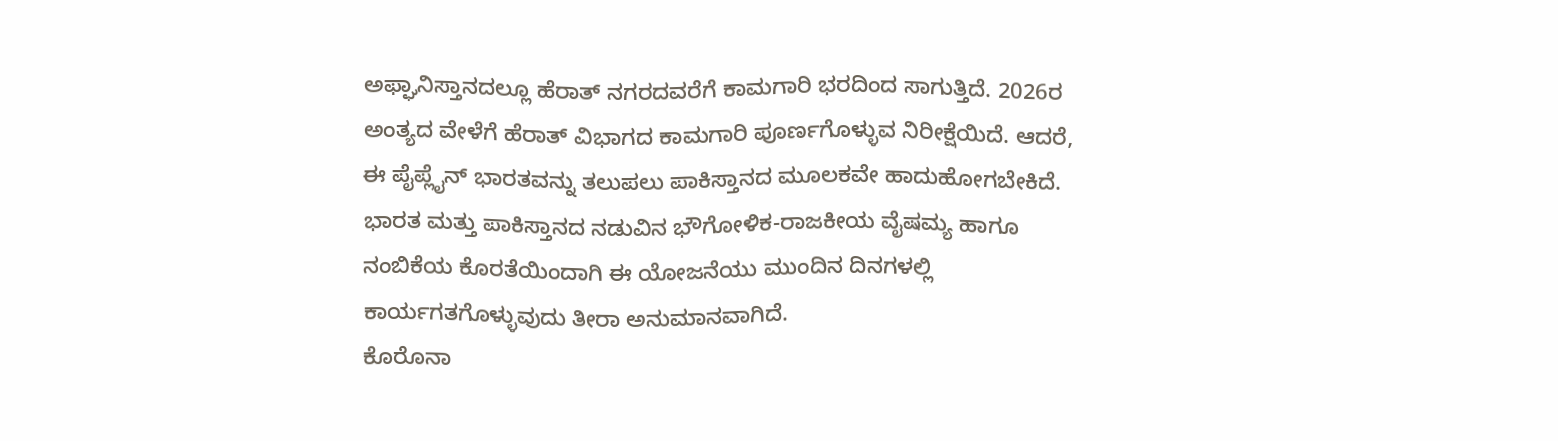ಅಫ್ಘಾನಿಸ್ತಾನದಲ್ಲೂ ಹೆರಾತ್ ನಗರದವರೆಗೆ ಕಾಮಗಾರಿ ಭರದಿಂದ ಸಾಗುತ್ತಿದೆ. 2026ರ ಅಂತ್ಯದ ವೇಳೆಗೆ ಹೆರಾತ್ ವಿಭಾಗದ ಕಾಮಗಾರಿ ಪೂರ್ಣಗೊಳ್ಳುವ ನಿರೀಕ್ಷೆಯಿದೆ. ಆದರೆ, ಈ ಪೈಪ್ಲೈನ್ ಭಾರತವನ್ನು ತಲುಪಲು ಪಾಕಿಸ್ತಾನದ ಮೂಲಕವೇ ಹಾದುಹೋಗಬೇಕಿದೆ. ಭಾರತ ಮತ್ತು ಪಾಕಿಸ್ತಾನದ ನಡುವಿನ ಭೌಗೋಳಿಕ-ರಾಜಕೀಯ ವೈಷಮ್ಯ ಹಾಗೂ ನಂಬಿಕೆಯ ಕೊರತೆಯಿಂದಾಗಿ ಈ ಯೋಜನೆಯು ಮುಂದಿನ ದಿನಗಳಲ್ಲಿ ಕಾರ್ಯಗತಗೊಳ್ಳುವುದು ತೀರಾ ಅನುಮಾನವಾಗಿದೆ.
ಕೊರೊನಾ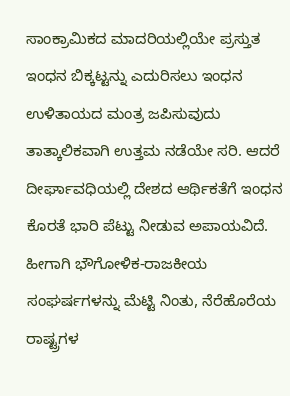ಸಾಂಕ್ರಾಮಿಕದ ಮಾದರಿಯಲ್ಲಿಯೇ ಪ್ರಸ್ತುತ ಇಂಧನ ಬಿಕ್ಕಟ್ಟನ್ನು ಎದುರಿಸಲು ಇಂಧನ ಉಳಿತಾಯದ ಮಂತ್ರ ಜಪಿಸುವುದು ತಾತ್ಕಾಲಿಕವಾಗಿ ಉತ್ತಮ ನಡೆಯೇ ಸರಿ. ಆದರೆ ದೀರ್ಘಾವಧಿಯಲ್ಲಿ ದೇಶದ ಆರ್ಥಿಕತೆಗೆ ಇಂಧನ ಕೊರತೆ ಭಾರಿ ಪೆಟ್ಟು ನೀಡುವ ಅಪಾಯವಿದೆ. ಹೀಗಾಗಿ ಭೌಗೋಳಿಕ-ರಾಜಕೀಯ ಸಂಘರ್ಷಗಳನ್ನು ಮೆಟ್ಟಿ ನಿಂತು, ನೆರೆಹೊರೆಯ ರಾಷ್ಟ್ರಗಳ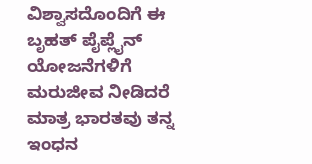ವಿಶ್ವಾಸದೊಂದಿಗೆ ಈ ಬೃಹತ್ ಪೈಪ್ಲೈನ್ ಯೋಜನೆಗಳಿಗೆ ಮರುಜೀವ ನೀಡಿದರೆ ಮಾತ್ರ ಭಾರತವು ತನ್ನ ಇಂಧನ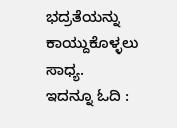ಭದ್ರತೆಯನ್ನು ಕಾಯ್ದುಕೊಳ್ಳಲು ಸಾಧ್ಯ.
ಇದನ್ನೂ ಓದಿ :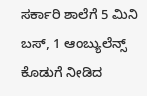ಸರ್ಕಾರಿ ಶಾಲೆಗೆ 5 ಮಿನಿ ಬಸ್, 1 ಆಂಬ್ಯುಲೆನ್ಸ್ ಕೊಡುಗೆ ನೀಡಿದ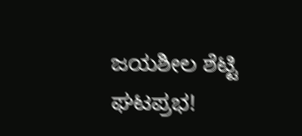ಜಯಶೀಲ ಶೆಟ್ಟಿ ಘಟಪ್ರಭ!